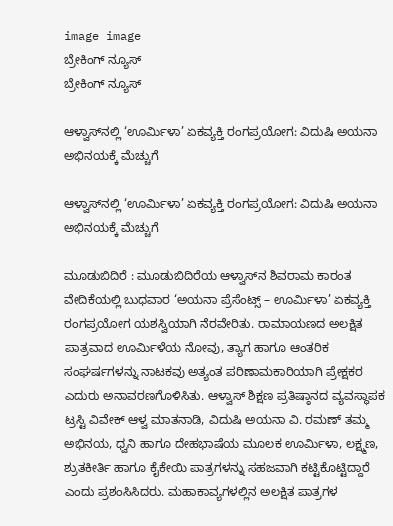image image
ಬ್ರೇಕಿಂಗ್ ನ್ಯೂಸ್
ಬ್ರೇಕಿಂಗ್ ನ್ಯೂಸ್

ಆಳ್ವಾಸ್‌ನಲ್ಲಿ ‘ಊರ್ಮಿಳಾ’ ಏಕವ್ಯಕ್ತಿ ರಂಗಪ್ರಯೋಗ: ವಿದುಷಿ ಅಯನಾ ಅಭಿನಯಕ್ಕೆ ಮೆಚ್ಚುಗೆ

ಆಳ್ವಾಸ್‌ನಲ್ಲಿ ‘ಊರ್ಮಿಳಾ’ ಏಕವ್ಯಕ್ತಿ ರಂಗಪ್ರಯೋಗ: ವಿದುಷಿ ಅಯನಾ ಅಭಿನಯಕ್ಕೆ ಮೆಚ್ಚುಗೆ

ಮೂಡುಬಿದಿರೆ : ಮೂಡುಬಿದಿರೆಯ ಆಳ್ವಾಸ್‌ನ ಶಿವರಾಮ ಕಾರಂತ ವೇದಿಕೆಯಲ್ಲಿ ಬುಧವಾರ ‘ಅಯನಾ ಪ್ರೆಸೆಂಟ್ಸ್ – ಊರ್ಮಿಳಾ’ ಏಕವ್ಯಕ್ತಿ ರಂಗಪ್ರಯೋಗ ಯಶಸ್ವಿಯಾಗಿ ನೆರವೇರಿತು. ರಾಮಾಯಣದ ಅಲಕ್ಷಿತ ಪಾತ್ರವಾದ ಊರ್ಮಿಳೆಯ ನೋವು, ತ್ಯಾಗ ಹಾಗೂ ಆಂತರಿಕ ಸಂಘರ್ಷಗಳನ್ನು ನಾಟಕವು ಅತ್ಯಂತ ಪರಿಣಾಮಕಾರಿಯಾಗಿ ಪ್ರೇಕ್ಷಕರ ಎದುರು ಅನಾವರಣಗೊಳಿಸಿತು. ಆಳ್ವಾಸ್ ಶಿಕ್ಷಣ ಪ್ರತಿಷ್ಠಾನದ ವ್ಯವಸ್ಥಾಪಕ ಟ್ರಸ್ಟಿ ವಿವೇಕ್ ಆಳ್ವ ಮಾತನಾಡಿ, ವಿದುಷಿ ಅಯನಾ ವಿ. ರಮಣ್ ತಮ್ಮ ಅಭಿನಯ, ಧ್ವನಿ ಹಾಗೂ ದೇಹಭಾಷೆಯ ಮೂಲಕ ಊರ್ಮಿಳಾ, ಲಕ್ಷ್ಮಣ, ಶ್ರುತಕೀರ್ತಿ ಹಾಗೂ ಕೈಕೇಯಿ ಪಾತ್ರಗಳನ್ನು ಸಹಜವಾಗಿ ಕಟ್ಟಿಕೊಟ್ಟಿದ್ದಾರೆ ಎಂದು ಪ್ರಶಂಸಿಸಿದರು. ಮಹಾಕಾವ್ಯಗಳಲ್ಲಿನ ಅಲಕ್ಷಿತ ಪಾತ್ರಗಳ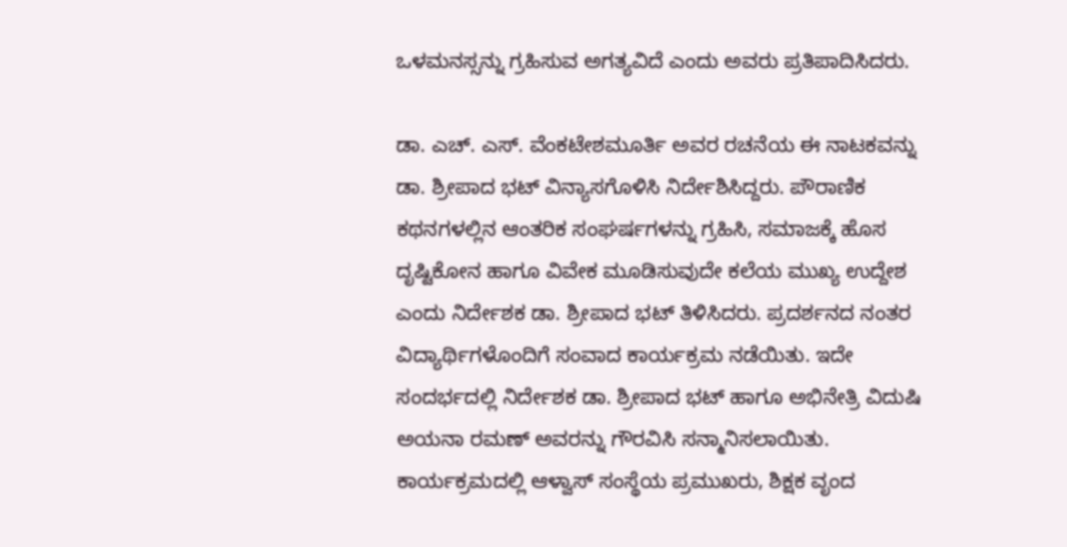ಒಳಮನಸ್ಸನ್ನು ಗ್ರಹಿಸುವ ಅಗತ್ಯವಿದೆ ಎಂದು ಅವರು ಪ್ರತಿಪಾದಿಸಿದರು.

ಡಾ. ಎಚ್. ಎಸ್. ವೆಂಕಟೇಶಮೂರ್ತಿ ಅವರ ರಚನೆಯ ಈ ನಾಟಕವನ್ನು ಡಾ. ಶ್ರೀಪಾದ ಭಟ್ ವಿನ್ಯಾಸಗೊಳಿಸಿ ನಿರ್ದೇಶಿಸಿದ್ದರು. ಪೌರಾಣಿಕ ಕಥನಗಳಲ್ಲಿನ ಆಂತರಿಕ ಸಂಘರ್ಷಗಳನ್ನು ಗ್ರಹಿಸಿ, ಸಮಾಜಕ್ಕೆ ಹೊಸ ದೃಷ್ಟಿಕೋನ ಹಾಗೂ ವಿವೇಕ ಮೂಡಿಸುವುದೇ ಕಲೆಯ ಮುಖ್ಯ ಉದ್ದೇಶ ಎಂದು ನಿರ್ದೇಶಕ ಡಾ. ಶ್ರೀಪಾದ ಭಟ್ ತಿಳಿಸಿದರು. ಪ್ರದರ್ಶನದ ನಂತರ ವಿದ್ಯಾರ್ಥಿಗಳೊಂದಿಗೆ ಸಂವಾದ ಕಾರ್ಯಕ್ರಮ ನಡೆಯಿತು. ಇದೇ ಸಂದರ್ಭದಲ್ಲಿ ನಿರ್ದೇಶಕ ಡಾ. ಶ್ರೀಪಾದ ಭಟ್ ಹಾಗೂ ಅಭಿನೇತ್ರಿ ವಿದುಷಿ ಅಯನಾ ರಮಣ್ ಅವರನ್ನು ಗೌರವಿಸಿ ಸನ್ಮಾನಿಸಲಾಯಿತು. ಕಾರ್ಯಕ್ರಮದಲ್ಲಿ ಆಳ್ವಾಸ್ ಸಂಸ್ಥೆಯ ಪ್ರಮುಖರು, ಶಿಕ್ಷಕ ವೃಂದ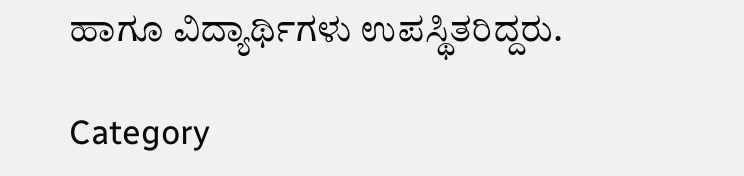ಹಾಗೂ ವಿದ್ಯಾರ್ಥಿಗಳು ಉಪಸ್ಥಿತರಿದ್ದರು.

Category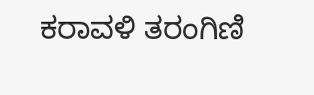ಕರಾವಳಿ ತರಂಗಿಣಿ